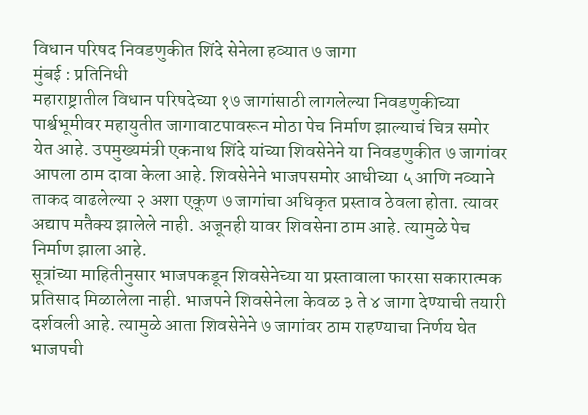विधान परिषद निवडणुकीत शिंदे सेनेला हव्यात ७ जागा
मुंबई : प्रतिनिधी
महाराष्ट्रातील विधान परिषदेच्या १७ जागांसाठी लागलेल्या निवडणुकीच्या पार्श्वभूमीवर महायुतीत जागावाटपावरून मोठा पेच निर्माण झाल्याचं चित्र समोर येत आहे. उपमुख्यमंत्री एकनाथ शिंदे यांच्या शिवसेनेने या निवडणुकीत ७ जागांवर आपला ठाम दावा केला आहे. शिवसेनेने भाजपसमोर आधीच्या ५ आणि नव्याने ताकद वाढलेल्या २ अशा एकूण ७ जागांचा अधिकृत प्रस्ताव ठेवला होता. त्यावर अद्याप मतैक्य झालेले नाही. अजूनही यावर शिवसेना ठाम आहे. त्यामुळे पेच निर्माण झाला आहे.
सूत्रांच्या माहितीनुसार भाजपकडून शिवसेनेच्या या प्रस्तावाला फारसा सकारात्मक प्रतिसाद मिळालेला नाही. भाजपने शिवसेनेला केवळ ३ ते ४ जागा देण्याची तयारी दर्शवली आहे. त्यामुळे आता शिवसेनेने ७ जागांवर ठाम राहण्याचा निर्णय घेत भाजपची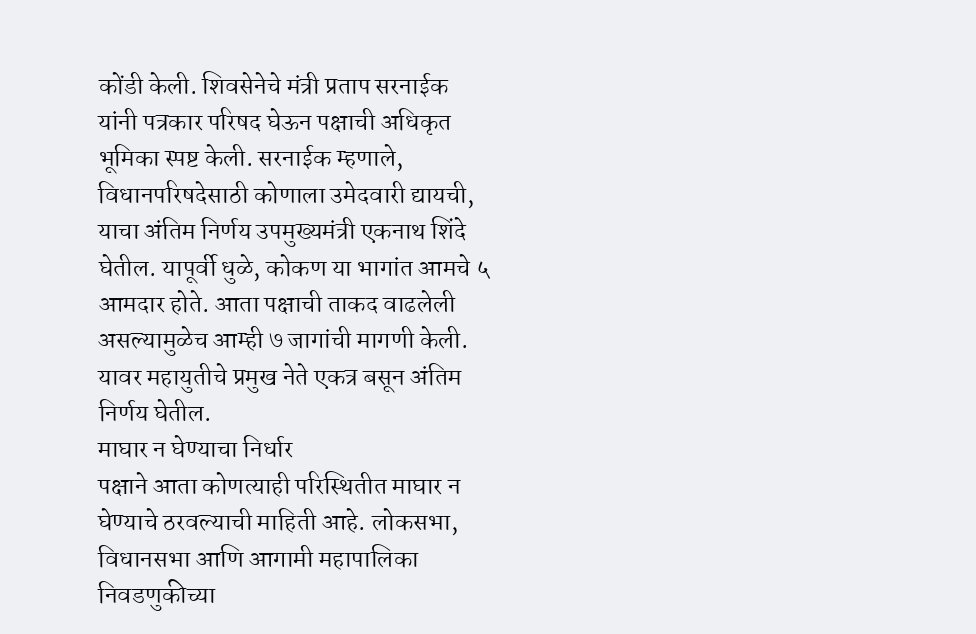कोंडी केली. शिवसेनेचे मंत्री प्रताप सरनाईक यांनी पत्रकार परिषद घेऊन पक्षाची अधिकृत भूमिका स्पष्ट केली. सरनाईक म्हणाले, विधानपरिषदेसाठी कोणाला उमेदवारी द्यायची, याचा अंतिम निर्णय उपमुख्यमंत्री एकनाथ शिंदे घेतील. यापूर्वी धुळे, कोकण या भागांत आमचे ५ आमदार होते. आता पक्षाची ताकद वाढलेली असल्यामुळेच आम्ही ७ जागांची मागणी केली. यावर महायुतीचे प्रमुख नेते एकत्र बसून अंतिम निर्णय घेतील.
माघार न घेण्याचा निर्धार
पक्षाने आता कोणत्याही परिस्थितीत माघार न घेण्याचे ठरवल्याची माहिती आहे. लोकसभा, विधानसभा आणि आगामी महापालिका निवडणुकीच्या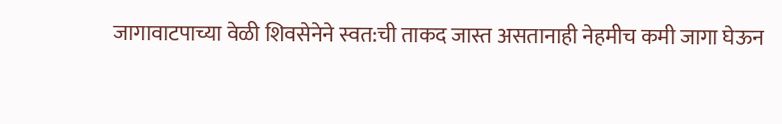जागावाटपाच्या वेळी शिवसेनेने स्वत:ची ताकद जास्त असतानाही नेहमीच कमी जागा घेऊन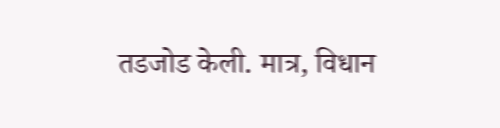तडजोड केली. मात्र, विधान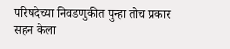परिषदेच्या निवडणुकीत पुन्हा तोच प्रकार सहन केला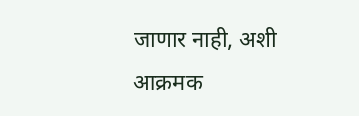जाणार नाही, अशी आक्रमक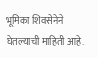भूमिका शिवसेनेने घेतल्याची माहिती आहे.